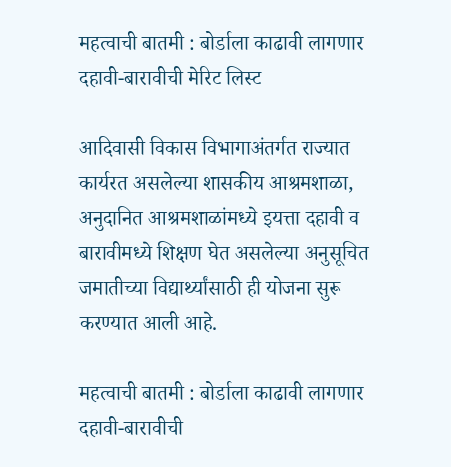महत्वाची बातमी : बोर्डाला काढावी लागणार दहावी-बारावीची मेरिट लिस्ट

आदिवासी विकास विभागाअंतर्गत राज्यात कार्यरत असलेल्या शासकीय आश्रमशाळा, अनुदानित आश्रमशाळांमध्ये इयत्ता दहावी व बारावीमध्ये शिक्षण घेत असलेल्या अनुसूचित जमातीच्या विद्यार्थ्यांसाठी ही योजना सुरू करण्यात आली आहे.

महत्वाची बातमी : बोर्डाला काढावी लागणार दहावी-बारावीची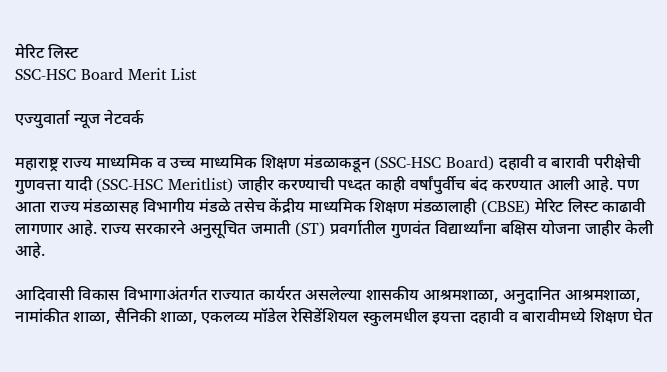मेरिट लिस्ट
SSC-HSC Board Merit List

एज्युवार्ता न्यूज नेटवर्क

महाराष्ट्र राज्य माध्यमिक व उच्च माध्यमिक शिक्षण मंडळाकडून (SSC-HSC Board) दहावी व बारावी परीक्षेची गुणवत्ता यादी (SSC-HSC Meritlist) जाहीर करण्याची पध्दत काही वर्षांपुर्वीच बंद करण्यात आली आहे. पण आता राज्य मंडळासह विभागीय मंडळे तसेच केंद्रीय माध्यमिक शिक्षण मंडळालाही (CBSE) मेरिट लिस्ट काढावी लागणार आहे. राज्य सरकारने अनुसूचित जमाती (ST) प्रवर्गातील गुणवंत विद्यार्थ्यांना बक्षिस योजना जाहीर केली आहे.

आदिवासी विकास विभागाअंतर्गत राज्यात कार्यरत असलेल्या शासकीय आश्रमशाळा, अनुदानित आश्रमशाळा, नामांकीत शाळा, सैनिकी शाळा, एकलव्य मॉडेल रेसिडेंशियल स्कुलमधील इयत्ता दहावी व बारावीमध्ये शिक्षण घेत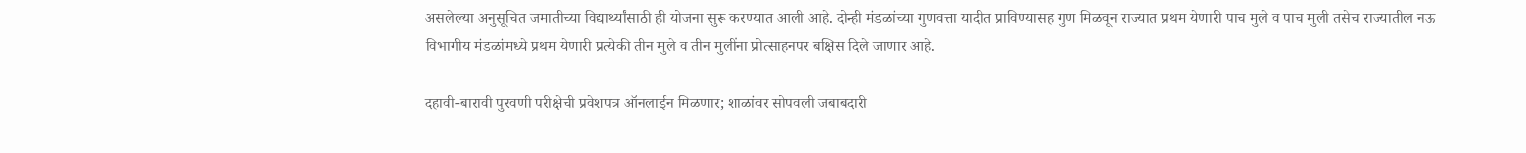असलेल्या अनुसूचित जमातीच्या विद्यार्थ्यांसाठी ही योजना सुरू करण्यात आली आहे. दोन्ही मंडळांच्या गुणवत्ता यादीत प्राविण्यासह गुण मिळवून राज्यात प्रथम येणारी पाच मुले व पाच मुली तसेच राज्यातील नऊ विभागीय मंडळांमध्ये प्रथम येणारी प्रत्येकी तीन मुले व तीन मुलींना प्रोत्साहनपर बक्षिस दिले जाणार आहे.

दहावी-बारावी पुरवणी परीक्षेची प्रवेशपत्र ऑनलाईन मिळणार; शाळांवर सोपवली जबाबदारी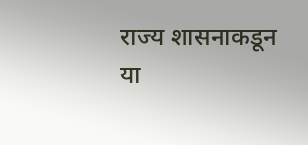राज्य शासनाकडून या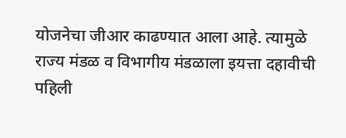योजनेचा जीआर काढण्यात आला आहे. त्यामुळे राज्य मंडळ व विभागीय मंडळाला इयत्ता दहावीची पहिली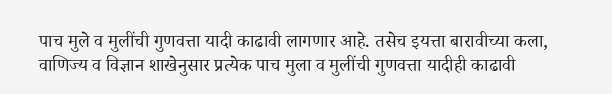पाच मुले व मुलींची गुणवत्ता यादी काढावी लागणार आहे. तसेच इयत्ता बारावीच्या कला, वाणिज्य व विज्ञान शाखेनुसार प्रत्येक पाच मुला व मुलींची गुणवत्ता यादीही काढावी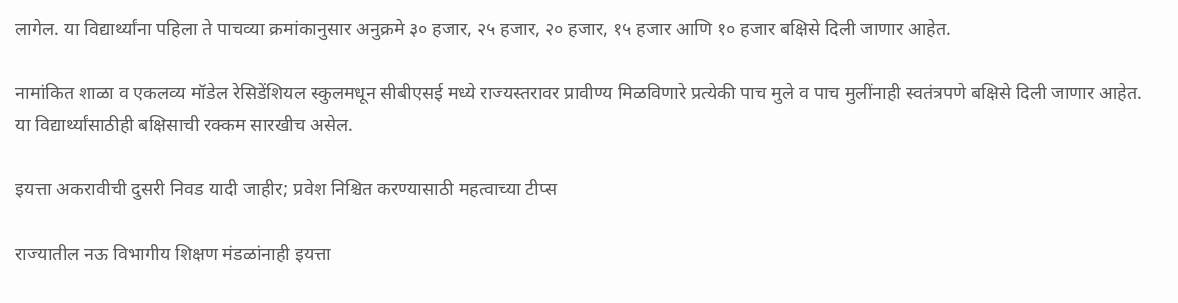लागेल. या विद्यार्थ्यांना पहिला ते पाचव्या क्रमांकानुसार अनुक्रमे ३० हजार, २५ हजार, २० हजार, १५ हजार आणि १० हजार बक्षिसे दिली जाणार आहेत.

नामांकित शाळा व एकलव्य मॉडेल रेसिडेंशियल स्कुलमधून सीबीएसई मध्ये राज्यस्तरावर प्रावीण्य मिळविणारे प्रत्येकी पाच मुले व पाच मुलींनाही स्वतंत्रपणे बक्षिसे दिली जाणार आहेत. या विद्यार्थ्यांसाठीही बक्षिसाची रक्कम सारखीच असेल.

इयत्ता अकरावीची दुसरी निवड यादी जाहीर; प्रवेश निश्चित करण्यासाठी महत्वाच्या टीप्स

राज्यातील नऊ विभागीय शिक्षण मंडळांनाही इयत्ता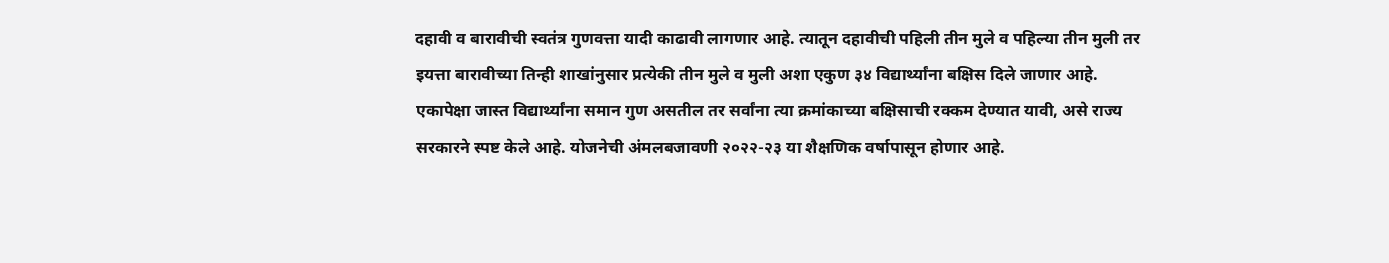दहावी व बारावीची स्वतंत्र गुणवत्ता यादी काढावी लागणार आहे. त्यातून दहावीची पहिली तीन मुले व पहिल्या तीन मुली तर इयत्ता बारावीच्या तिन्ही शाखांनुसार प्रत्येकी तीन मुले व मुली अशा एकुण ३४ विद्यार्थ्यांना बक्षिस दिले जाणार आहे. एकापेक्षा जास्त विद्यार्थ्यांना समान गुण असतील तर सर्वांना त्या क्रमांकाच्या बक्षिसाची रक्कम देण्यात यावी, असे राज्य सरकारने स्पष्ट केले आहे. योजनेची अंमलबजावणी २०२२-२३ या शैक्षणिक वर्षापासून होणार आहे.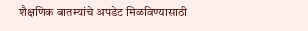शैक्षणिक बातम्यांचे अपडेट मिळविण्यासाठी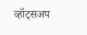व्हॉट्सअप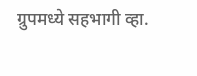ग्रुपमध्ये सहभागी व्हा.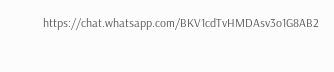https://chat.whatsapp.com/BKV1cdTvHMDAsv3o1G8AB2